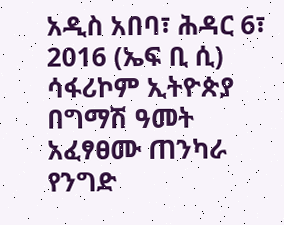አዲስ አበባ፣ ሕዳር 6፣ 2016 (ኤፍ ቢ ሲ) ሳፋሪኮም ኢትዮጵያ በግማሽ ዓመት አፈፃፀሙ ጠንካራ የንግድ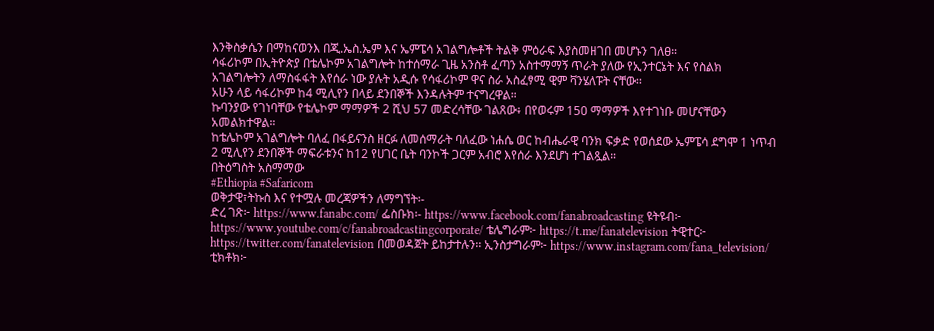እንቅስቃሴን በማከናወንእ በጂ.ኤስ.ኤም እና ኤምፔሳ አገልግሎቶች ትልቅ ምዕራፍ እያስመዘገበ መሆኑን ገለፀ።
ሳፋሪኮም በኢትዮጵያ በቴሌኮም አገልግሎት ከተሰማራ ጊዜ አንስቶ ፈጣን አስተማማኝ ጥራት ያለው የኢንተርኔት እና የስልክ አገልግሎትን ለማስፋፋት እየሰራ ነው ያሉት አዲሱ የሳፋሪኮም ዋና ስራ አስፈፃሚ ዊም ቫንሄለፑት ናቸው፡፡
አሁን ላይ ሳፋሪኮም ከ4 ሚሊየን በላይ ደንበኞች እንዳሉትም ተናግረዋል።
ኩባንያው የገነባቸው የቴሌኮም ማማዎች 2 ሺህ 57 መድረሳቸው ገልጸው፥ በየወሩም 150 ማማዎች እየተገነቡ መሆናቸውን አመልክተዋል።
ከቴሌኮም አገልግሎት ባለፈ በፋይናንስ ዘርፉ ለመሰማራት ባለፈው ነሐሴ ወር ከብሔራዊ ባንክ ፍቃድ የወሰደው ኤምፔሳ ደግሞ 1 ነጥብ 2 ሚሊየን ደንበኞች ማፍራቱንና ከ12 የሀገር ቤት ባንኮች ጋርም አብሮ እየሰራ እንደሆነ ተገልጿል።
በትዕግስት አስማማው
#Ethiopia #Safaricom
ወቅታዊ፣ትኩስ እና የተሟሉ መረጃዎችን ለማግኘት፡-
ድረ ገጽ፦ https://www.fanabc.com/ ፌስቡክ፡- https://www.facebook.com/fanabroadcasting ዩትዩብ፦ https://www.youtube.com/c/fanabroadcastingcorporate/ ቴሌግራም፦ https://t.me/fanatelevision ትዊተር፦ https://twitter.com/fanatelevision በመወዳጀት ይከታተሉን፡፡ ኢንስታግራም፦ https://www.instagram.com/fana_television/ ቲክቶክ፦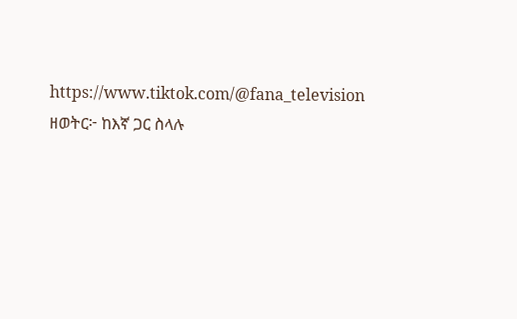https://www.tiktok.com/@fana_television
ዘወትር፦ ከእኛ ጋር ስላሉ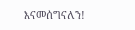እናመሰግናለን!